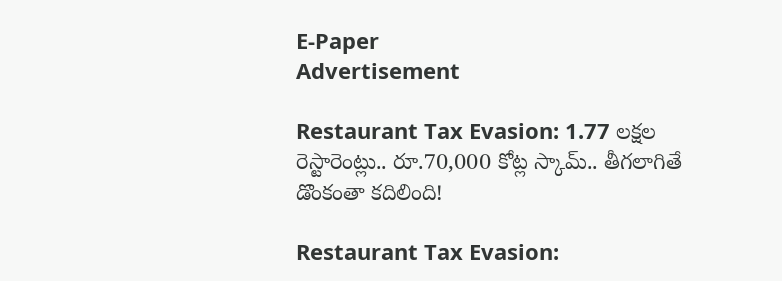E-Paper
Advertisement

Restaurant Tax Evasion: 1.77 లక్షల రెస్టారెంట్లు.. రూ.70,000 కోట్ల స్కామ్.. తీగలాగితే డొంకంతా కదిలింది!

Restaurant Tax Evasion: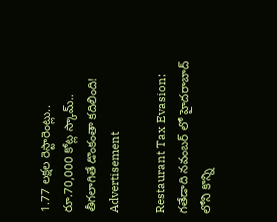1.77 లక్షల రెస్టారెంట్లు.. రూ.70,000 కోట్ల స్కామ్.. తీగలాగితే డొంకంతా కదిలింది!
Advertisement

Restaurant Tax Evasion: గతేడాది నవంబర్ లో హైదరాబాద్ లోని కొన్ని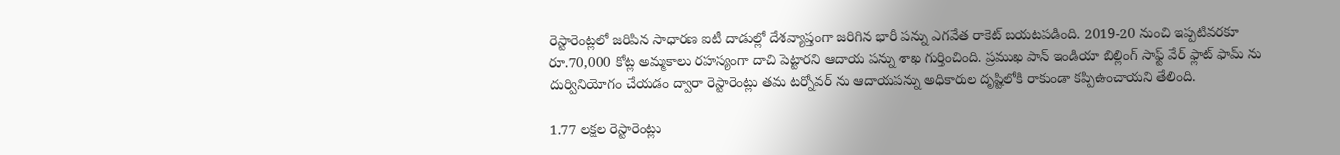రెస్టారెంట్లలో జరిపిన సాధారణ ఐటీ దాడుల్లో దేశవ్యాప్తంగా జరిగిన భారీ పన్ను ఎగవేత రాకెట్ బయటపడింది. 2019-20 నుంచి ఇప్పటివరకూ రూ.70,000 కోట్ల అమ్మకాలు రహస్యంగా దాచి పెట్టారని ఆదాయ పన్ను శాఖ గుర్తించింది. ప్రముఖ పాన్ ఇండియా బిల్లింగ్ సాఫ్ట్ వేర్ ఫ్లాట్ ఫామ్ ను దుర్వినియోగం చేయడం ద్వారా రెస్టారెంట్లు తమ టర్నోవర్ ను ఆదాయపన్ను అధికారుల దృష్టిలోకి రాకుండా కప్పిఉంచాయని తేలింది.

1.77 లక్షల రెస్టారెంట్లు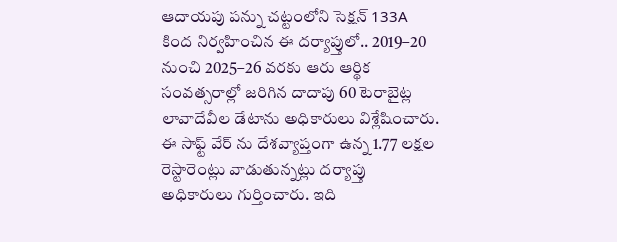ఆదాయపు పన్ను చట్టంలోని సెక్షన్ 133A కింద నిర్వహించిన ఈ దర్యాప్తులో.. 2019–20 నుంచి 2025–26 వరకు ఆరు ఆర్థిక సంవత్సరాల్లో జరిగిన దాదాపు 60 టెరాబైట్ల లావాదేవీల డేటాను అధికారులు విశ్లేషించారు. ఈ సాఫ్ట్ వేర్ ను దేశవ్యాప్తంగా ఉన్న 1.77 లక్షల రెస్టారెంట్లు వాడుతున్నట్లు దర్యాప్తు అధికారులు గుర్తించారు. ఇది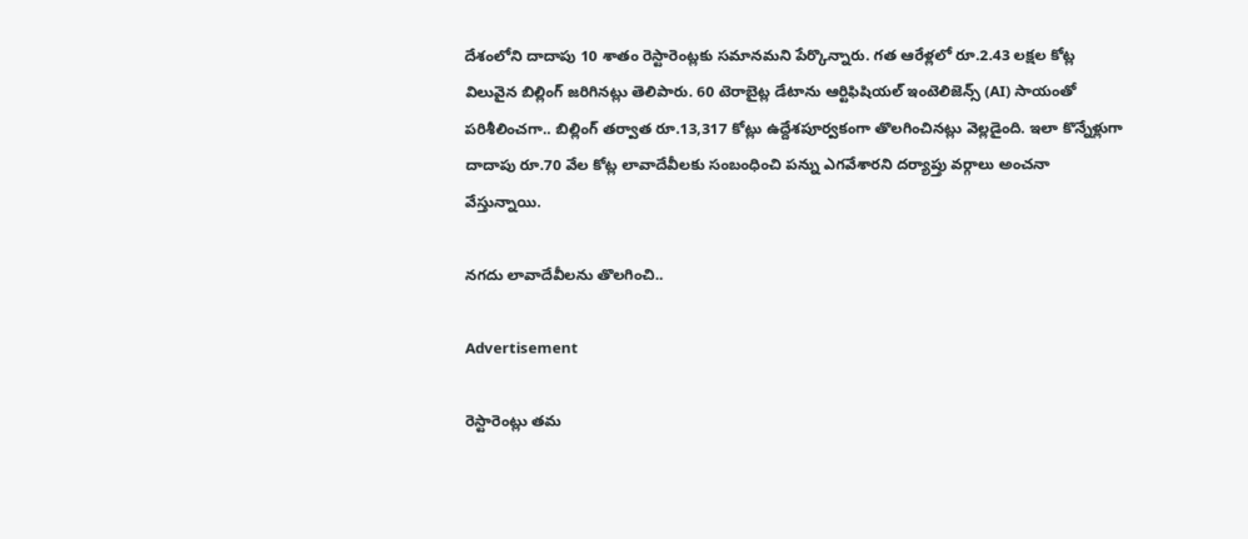దేశంలోని దాదాపు 10 శాతం రెస్టారెంట్లకు సమానమని పేర్కొన్నారు. గత ఆరేళ్లలో రూ.2.43 లక్షల కోట్ల విలువైన బిల్లింగ్ జరిగినట్లు తెలిపారు. 60 టెరాబైట్ల డేటాను ఆర్టిఫిషియల్ ఇంటెలిజెన్స్ (AI) సాయంతో పరిశీలించగా.. బిల్లింగ్ తర్వాత రూ.13,317 కోట్లు ఉద్దేశపూర్వకంగా తొలగించినట్లు వెల్లడైంది. ఇలా కొన్నేళ్లుగా దాదాపు రూ.70 వేల కోట్ల లావాదేవీలకు సంబంధించి పన్ను ఎగవేశారని దర్యాప్తు వర్గాలు అంచనా వేస్తున్నాయి.

నగదు లావాదేవీలను తొలగించి..

Advertisement

రెస్టారెంట్లు తమ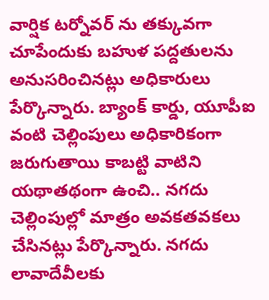వార్షిక టర్నోవర్ ను తక్కువగా చూపేందుకు బహుళ పద్దతులను అనుసరించినట్లు అధికారులు పేర్కొన్నారు. బ్యాంక్ కార్డు, యూపీఐ వంటి చెల్లింపులు అధికారికంగా జరుగుతాయి కాబట్టి వాటిని యథాతథంగా ఉంచి.. నగదు చెల్లింపుల్లో మాత్రం అవకతవకలు చేసినట్లు పేర్కొన్నారు. నగదు లావాదేవీలకు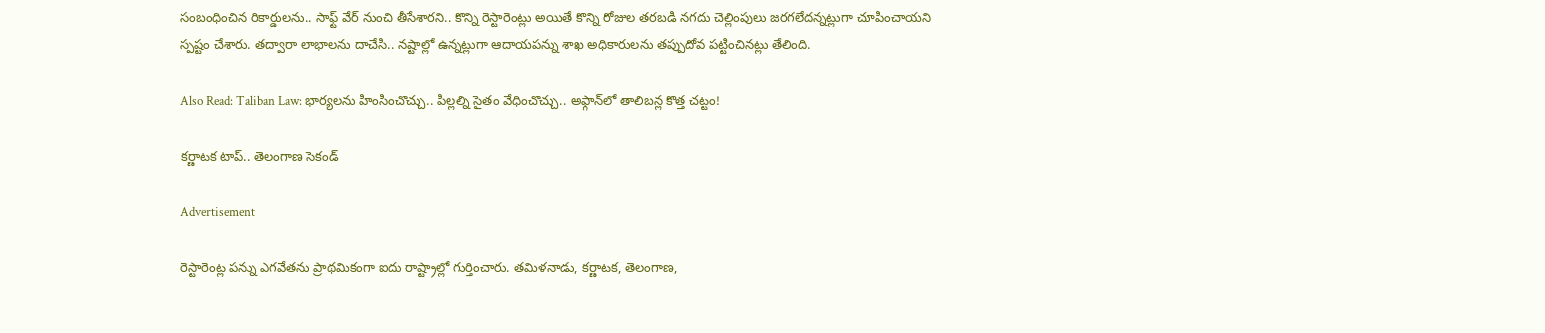సంబంధించిన రికార్డులను.. సాఫ్ట్ వేర్ నుంచి తీసేశారని.. కొన్ని రెస్టారెంట్లు అయితే కొన్ని రోజుల తరబడి నగదు చెల్లింపులు జరగలేదన్నట్లుగా చూపించాయని స్పష్టం చేశారు. తద్వారా లాభాలను దాచేసి.. నష్టాల్లో ఉన్నట్లుగా ఆదాయపన్ను శాఖ అధికారులను తప్పుదోవ పట్టించినట్లు తేలింది.

Also Read: Taliban Law: భార్యలను హింసించొచ్చు.. పిల్లల్ని సైతం వేధించొచ్చు.. అఫ్గాన్‌లో తాలిబన్ల కొత్త చట్టం!

కర్ణాటక టాప్.. తెలంగాణ సెకండ్

Advertisement

రెస్టారెంట్ల పన్ను ఎగవేతను ప్రాథమికంగా ఐదు రాష్ట్రాల్లో గుర్తించారు. తమిళనాడు, కర్ణాటక, తెలంగాణ,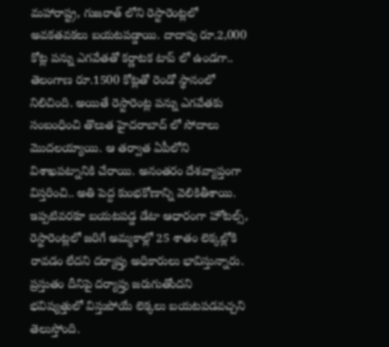మహారాష్ట్ర, గుజరాత్ లోని రెస్టారెంట్లలో అవకతవకలు బయటపడ్డాయి. దాదాపు రూ.2,000 కోట్ల పన్ను ఎగవేతతో కర్ణాటక టాప్ లో ఉండగా.. తెలంగాణ రూ.1500 కోట్లతో రెండో స్థానంలో నిలిచింది. అయితే రెస్టారెంట్ల పన్ను ఎగవేతకు సంబంధించి తొలుత హైదరాబాద్ లో సోదాలు మెుదలయ్యాయి. ఆ తర్వాత ఏపీలోని విశాఖపట్నానికి చేరాయి. అనంతరం దేశవ్యాప్తంగా విస్తరించి.. అతి పెద్ద కుంభకోణాన్ని వెలికితీశాయి. ఇప్పటివరకూ బయటపడ్డ డేటా ఆధారంగా హోటల్స్, రెస్టారెంట్లలో జరిగే అమ్మకాల్లో 25 శాతం లెక్కల్లోకి రావడం లేదని దర్యాప్తు అధికారులు భావిస్తున్నారు. ప్రస్తుతం దీనిపై దర్యాప్తు జరుగుతోందని భవిష్యత్తులో విస్తుపోయే లెక్కలు బయటపడవచ్చని తెలుస్తోంది.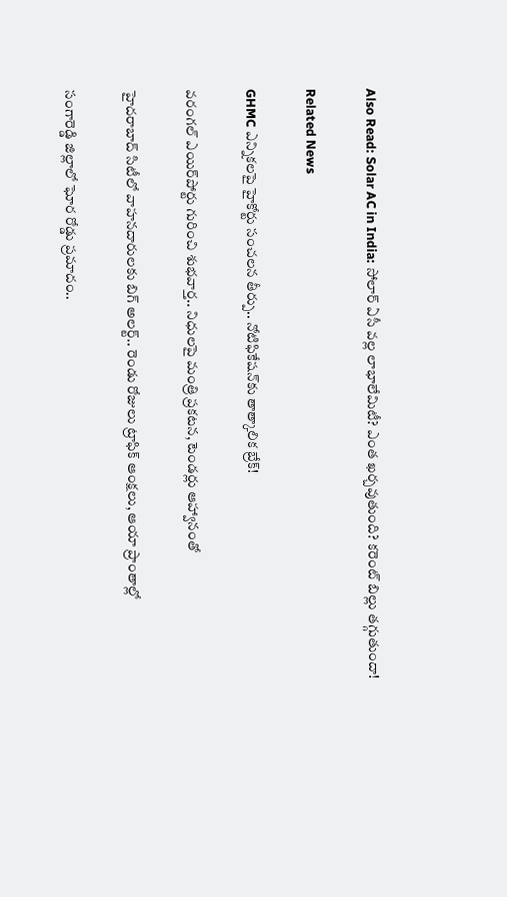Also Read: Solar AC in India: సోలార్ ఏసీ వల్ల లాభాలేమిటీ? ఎంత ఖర్చవుతుంది? కరెంట్ బిల్లు తగ్గుతుందా!

Related News

GHMC ఎన్నికలపై హైకోర్టు సంచలన తీర్పు.. నోటిఫికేషన్‌కు తాత్కాలిక బ్రేక్!

వరంగల్ ఎయిర్‌పోర్టు గురించి శుభవార్త.. నిధులపై మంత్రి ప్రకటన, టెండర్లు ఆహ్వానంతో

హైదరాబాద్ సిటీలో వాహనదారులకు బిగ్ అలర్ట్.. రెండు రోజులు ట్రాఫిక్ ఆంక్షలు, ఆయా ప్రాంతాల్లో

సంగారెడ్డి జిల్లాలో ఘోర రోడ్డు ప్రమాదం..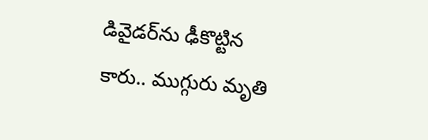డివైడర్‌ను ఢీకొట్టిన కారు.. ముగ్గురు మృతి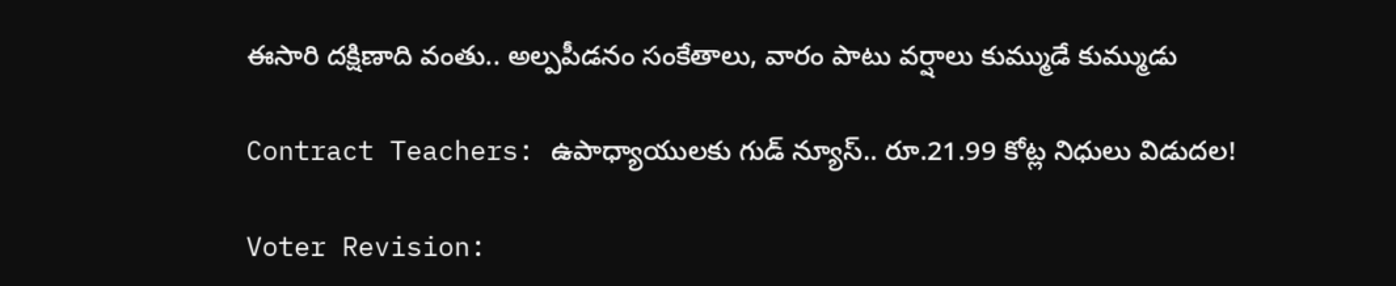ఈసారి దక్షిణాది వంతు.. అల్పపీడనం సంకేతాలు, వారం పాటు వర్షాలు కుమ్ముడే కుమ్ముడు

Contract Teachers: ఉపాధ్యాయులకు గుడ్ న్యూస్.. రూ.21.99 కోట్ల నిధులు విడుదల!

Voter Revision: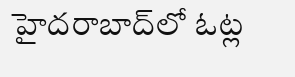హైదరాబాద్‌లో ఓట్ల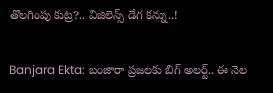తొలగింపు కుట్ర?.. విజిలెన్స్ డేగ కన్ను..!

Banjara Ekta: బంజారా ప్రజలకు బిగ్ అలర్ట్.. ఈ నెల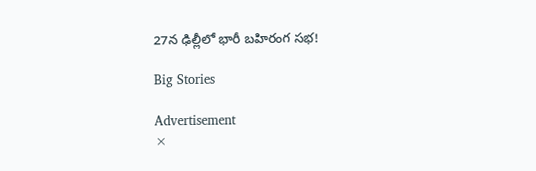27న ఢిల్లీలో భారీ బహిరంగ సభ!

Big Stories

Advertisement
×